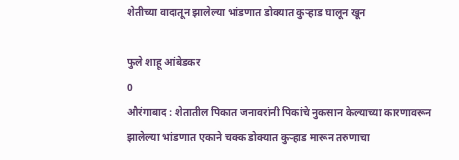शेतीच्या वादातून झालेल्या भांडणात डोक्यात कुऱ्हाड घालून खून

फुले शाहू आंबेडकर
0
औरंगाबाद : शेतातील पिकात जनावरांनी पिकांचे नुकसान केल्याच्या कारणावरून झालेल्या भांडणात एकाने चक्क डोक्यात कुऱ्हाड मारून तरुणाचा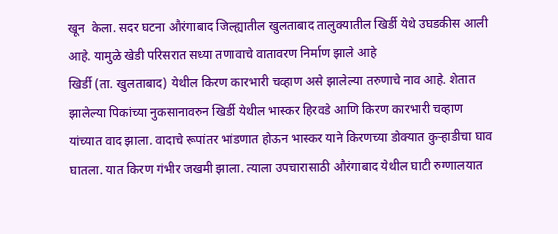खून  केला. सदर घटना औरंगाबाद जिल्ह्यातील खुलताबाद तालुक्यातील खिर्डी येथे उघडकीस आली आहे. यामुळे खेडी परिसरात सध्या तणावाचे वातावरण निर्माण झाले आहे
खिर्डी (ता. खुलताबाद) येथील किरण कारभारी चव्हाण असे झालेल्या तरुणाचे नाव आहे. शेतात झालेल्या पिकांच्या नुकसानावरुन खिर्डी येथील भास्कर हिरवडे आणि किरण कारभारी चव्हाण यांच्यात वाद झाला. वादाचे रूपांतर भांडणात होऊन भास्कर याने किरणच्या डोक्यात कुऱ्हाडीचा घाव घातला. यात किरण गंभीर जखमी झाला. त्याला उपचारासाठी औरंगाबाद येथील घाटी रुग्णालयात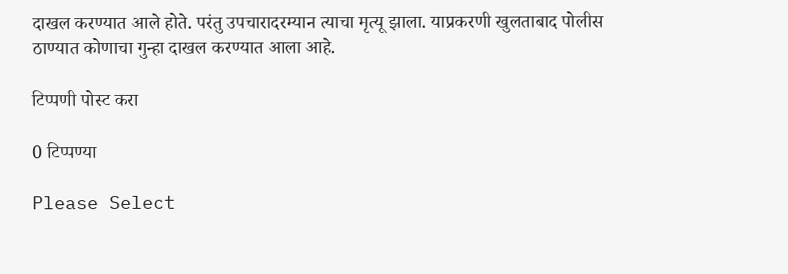दाखल करण्यात आले होते. परंतु उपचारादरम्यान त्याचा मृत्यू झाला. याप्रकरणी खुलताबाद पोलीस ठाण्यात कोणाचा गुन्हा दाखल करण्यात आला आहे.

टिप्पणी पोस्ट करा

0 टिप्पण्या

Please Select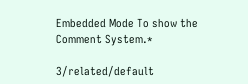Embedded Mode To show the Comment System.*

3/related/default